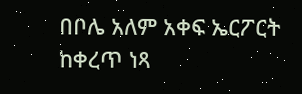በቦሌ አለም አቀፍ ኤርፖርት ከቀረጥ ነጻ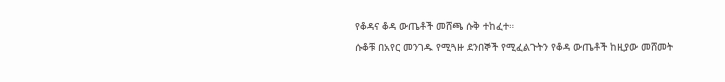የቆዳና ቆዳ ውጤቶች መሸጫ ሱቅ ተከፈተ።
ሱቆቹ በአየር መንገዱ የሚጓዙ ደንበኞች የሚፈልጉትን የቆዳ ውጤቶች ከዚያው መሸመት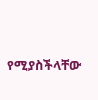የሚያስችላቸው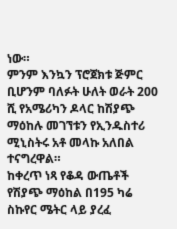ነው።
ምንም እንኳን ፕሮጀክቱ ጅምር ቢሆንም ባለፉት ሁለት ወራት 200 ሺ የአሜሪካን ዶላር ከሽያጭ ማዕከሉ መገኘቱን የኢንዱስተሪ ሚኒስትሩ አቶ መላኩ አለበል ተናግረዋል።
ከቀረጥ ነጻ የቆዳ ውጤቶች የሽያጭ ማዕከል በ195 ካሬ ስኩየር ሜትር ላይ ያረፈ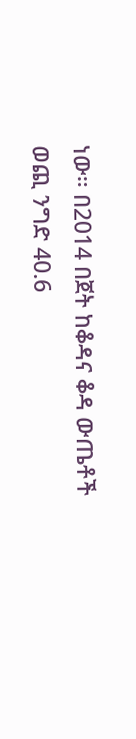ነው። በ2014 በጀት ከቆዳና ቆዳ ውጤቶች ወጪ ንግድ 40.6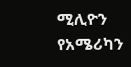ሚሊዮን የአሜሪካን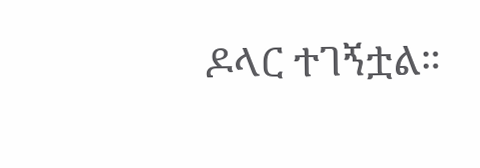ዶላር ተገኝቷል።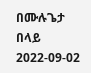በሙሉጌታ በላይ
2022-09-02